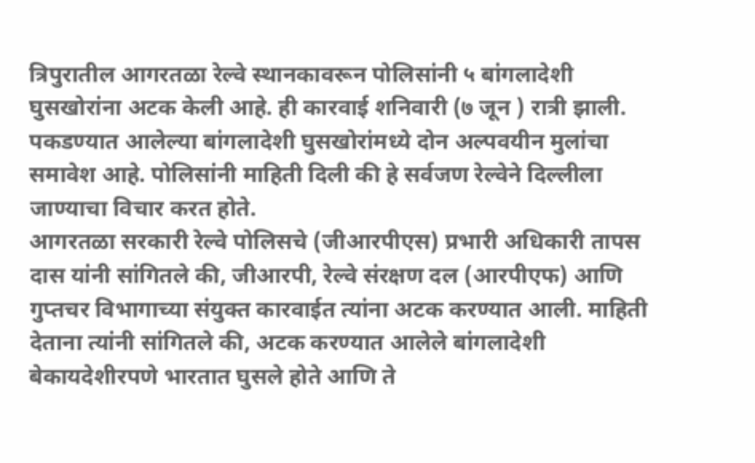त्रिपुरातील आगरतळा रेल्वे स्थानकावरून पोलिसांनी ५ बांगलादेशी घुसखोरांना अटक केली आहे. ही कारवाई शनिवारी (७ जून ) रात्री झाली. पकडण्यात आलेल्या बांगलादेशी घुसखोरांमध्ये दोन अल्पवयीन मुलांचा समावेश आहे. पोलिसांनी माहिती दिली की हे सर्वजण रेल्वेने दिल्लीला जाण्याचा विचार करत होते.
आगरतळा सरकारी रेल्वे पोलिसचे (जीआरपीएस) प्रभारी अधिकारी तापस दास यांनी सांगितले की, जीआरपी, रेल्वे संरक्षण दल (आरपीएफ) आणि गुप्तचर विभागाच्या संयुक्त कारवाईत त्यांना अटक करण्यात आली. माहिती देताना त्यांनी सांगितले की, अटक करण्यात आलेले बांगलादेशी बेकायदेशीरपणे भारतात घुसले होते आणि ते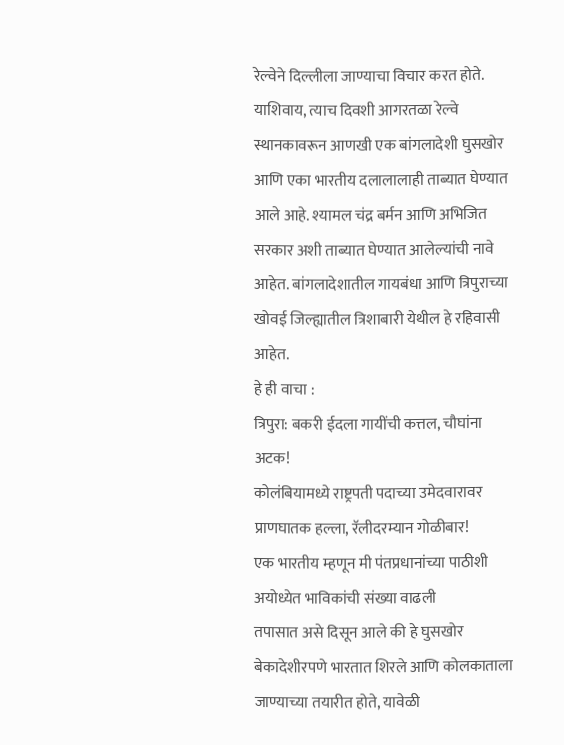रेल्वेने दिल्लीला जाण्याचा विचार करत होते.
याशिवाय, त्याच दिवशी आगरतळा रेल्वे स्थानकावरून आणखी एक बांगलादेशी घुसखोर आणि एका भारतीय दलालालाही ताब्यात घेण्यात आले आहे. श्यामल चंद्र बर्मन आणि अभिजित सरकार अशी ताब्यात घेण्यात आलेल्यांची नावे आहेत. बांगलादेशातील गायबंधा आणि त्रिपुराच्या खोवई जिल्ह्यातील त्रिशाबारी येथील हे रहिवासी आहेत.
हे ही वाचा :
त्रिपुरा: बकरी ईदला गायींची कत्तल, चौघांना अटक!
कोलंबियामध्ये राष्ट्रपती पदाच्या उमेदवारावर प्राणघातक हल्ला, रॅलीदरम्यान गोळीबार!
एक भारतीय म्हणून मी पंतप्रधानांच्या पाठीशी
अयोध्येत भाविकांची संख्या वाढली
तपासात असे दिसून आले की हे घुसखोर बेकादेशीरपणे भारतात शिरले आणि कोलकाताला जाण्याच्या तयारीत होते, यावेळी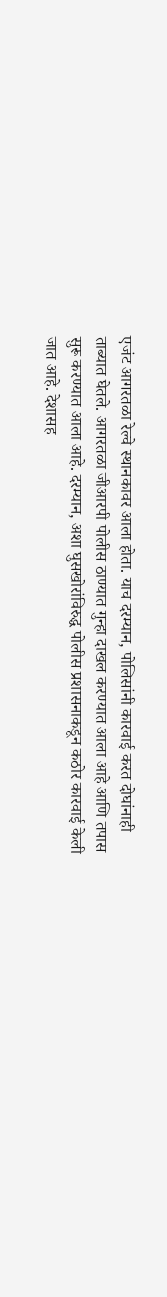एजंट आगरतळा रेल्वे स्थानकावर आला होता. याच दरम्यान, पोलिसांनी कारवाई करत दोघांनाही ताब्यात घेतले. आगरतळा जीआरपी पोलीस ठाण्यात गुन्हा दाखल करण्यात आला आहे आणि तपास सुरू करण्यात आला आहे. दरम्यान, अशा घुसखोरांविरुद्ध पोलीस प्रशासनाकडून कठोर कारवाई केली जात आहे. देशासह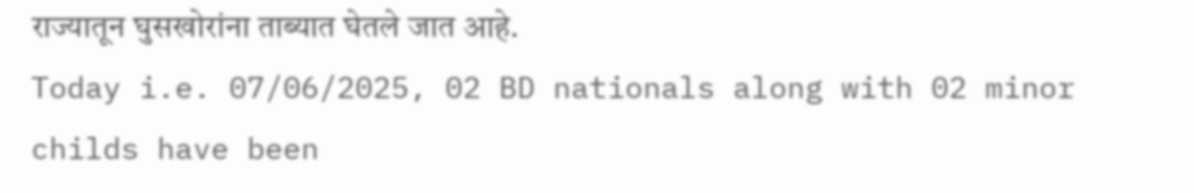राज्यातून घुसखोरांना ताब्यात घेतले जात आहे.
Today i.e. 07/06/2025, 02 BD nationals along with 02 minor childs have been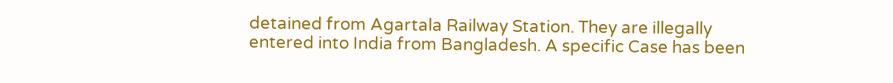detained from Agartala Railway Station. They are illegally entered into India from Bangladesh. A specific Case has been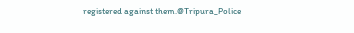registered against them.@Tripura_Police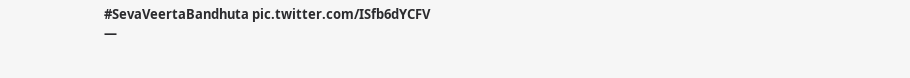#SevaVeertaBandhuta pic.twitter.com/ISfb6dYCFV
—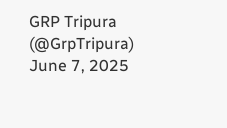GRP Tripura (@GrpTripura) June 7, 2025